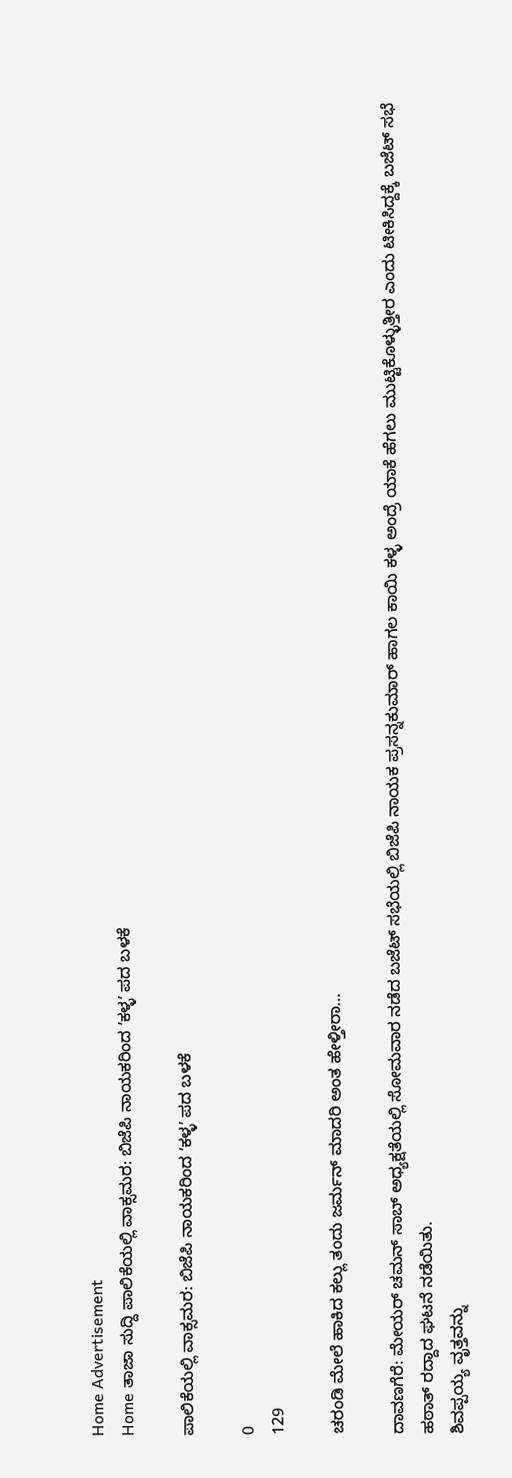Home Advertisement
Home ತಾಜಾ ಸುದ್ದಿ ಪಾಲಿಕೆಯಲ್ಲಿ ವಾಕ್ಸಮರ: ಬಿಜೆಪಿ ನಾಯಕರಿಂದ ʼಕಳ್ಳʼ ಪದ ಬಳಕೆ

ಪಾಲಿಕೆಯಲ್ಲಿ ವಾಕ್ಸಮರ: ಬಿಜೆಪಿ ನಾಯಕರಿಂದ ʼಕಳ್ಳʼ ಪದ ಬಳಕೆ

0
129

ಚರಂಡಿ ಮೇಲೆ ಹಾಕಿದ ಕಲ್ಲು ತಂದು ಜರ್ಮನ್ ಮಾದರಿ ಅಂತ ಹೇಳ್ತೀರಾ…

ದಾವಣಗೆರೆ: ಮೇಯರ್ ಚಮನ್ ಸಾಬ್ ಅಧ್ಯಕ್ಷತೆಯಲ್ಲಿ ಸೋಮವಾರ ನಡೆದ ಬಜೆಟ್ ಸಭೆಯಲ್ಲಿ ಬಿಜೆಪಿ ನಾಯಕ ಪ್ರಸನ್ನಕುಮಾರ್ ಹಾಗಲ ಕಾಯಿ ಕಳ್ಳ ಅಂದ್ರೆ ಯಾಕೆ ಹೆಗಲು ಮುಟ್ಟಿಕೊಳ್ಳುತ್ತೀರ ಎಂದು ಟೀಕಿಸಿದ್ದಕ್ಕೆ ಬಜೆಟ್ ಸಭೆ ಹಠಾತ್ ರದ್ದಾದ ಘಟನೆ ನಡೆಯಿತು.
ಶಿವಪ್ಪಯ್ಯ ವೃತ್ತವನ್ನು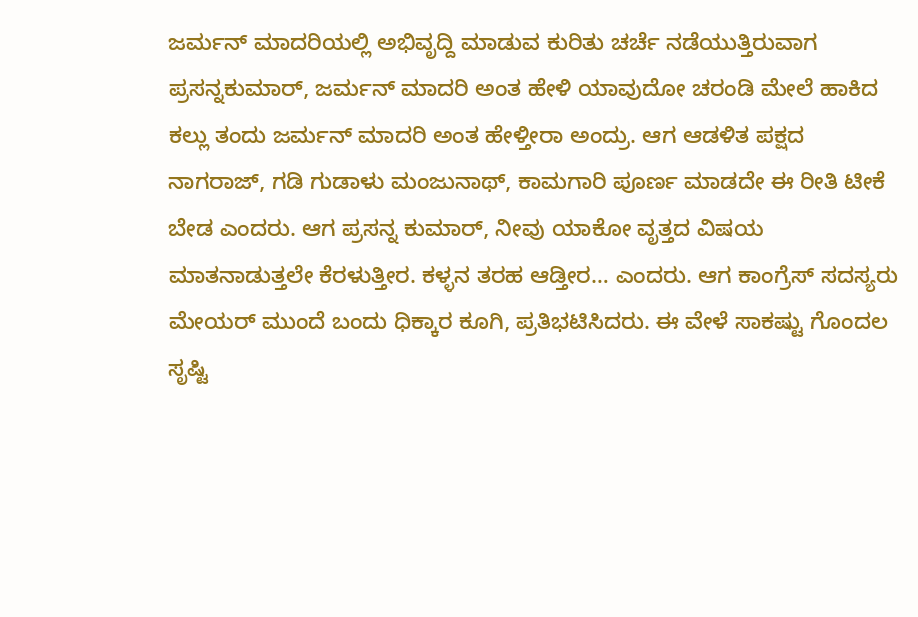ಜರ್ಮನ್ ಮಾದರಿಯಲ್ಲಿ ಅಭಿವೃದ್ದಿ ಮಾಡುವ ಕುರಿತು ಚರ್ಚೆ ನಡೆಯುತ್ತಿರುವಾಗ ಪ್ರಸನ್ನಕುಮಾರ್, ಜರ್ಮನ್ ಮಾದರಿ ಅಂತ ಹೇಳಿ ಯಾವುದೋ ಚರಂಡಿ ಮೇಲೆ ಹಾಕಿದ ಕಲ್ಲು ತಂದು ಜರ್ಮನ್ ಮಾದರಿ ಅಂತ ಹೇಳ್ತೀರಾ ಅಂದ್ರು. ಆಗ ಆಡಳಿತ ಪಕ್ಷದ ನಾಗರಾಜ್, ಗಡಿ ಗುಡಾಳು ಮಂಜುನಾಥ್, ಕಾಮಗಾರಿ ಪೂರ್ಣ ಮಾಡದೇ ಈ ರೀತಿ ಟೀಕೆ ಬೇಡ ಎಂದರು. ಆಗ ಪ್ರಸನ್ನ ಕುಮಾರ್, ನೀವು ಯಾಕೋ ವೃತ್ತದ ವಿಷಯ ಮಾತನಾಡುತ್ತಲೇ ಕೆರಳುತ್ತೀರ. ಕಳ್ಳನ ತರಹ ಆಡ್ತೀರ… ಎಂದರು. ಆಗ ಕಾಂಗ್ರೆಸ್ ಸದಸ್ಯರು ಮೇಯರ್ ಮುಂದೆ ಬಂದು ಧಿಕ್ಕಾರ ಕೂಗಿ, ಪ್ರತಿಭಟಿಸಿದರು. ಈ ವೇಳೆ ಸಾಕಷ್ಟು ಗೊಂದಲ ಸೃಷ್ಟಿ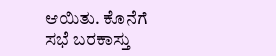ಆಯಿತು. ಕೊನೆಗೆ ಸಭೆ ಬರಕಾಸ್ತು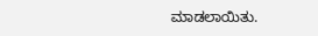ಮಾಡಲಾಯಿತು.